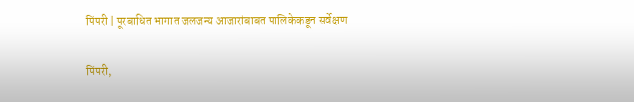पिंपरी | पूरबाधित भागात जलजन्य आजारांबाबत पालिकेकडून सर्वेक्षण

पिंपरी,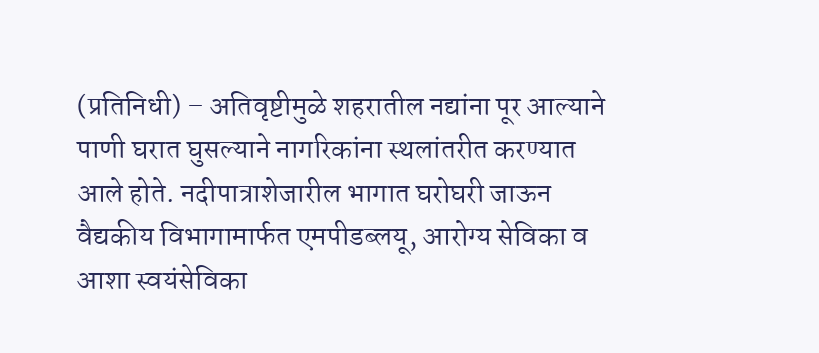(प्रतिनिधी) – अतिवृष्टीमुळे शहरातील नद्यांना पूर आल्याने पाणी घरात घुसल्याने नागरिकांना स्थलांतरीत करण्यात आले होते. नदीपात्राशेजारील भागात घरोघरी जाऊन वैद्यकीय विभागामार्फत एमपीडब्लयू, आरोग्य सेविका व आशा स्वयंसेविका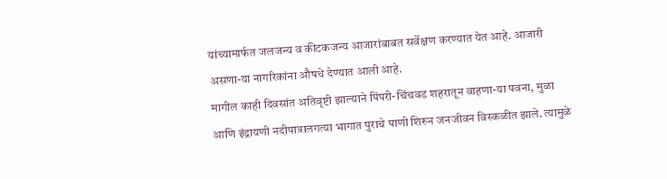यांच्यामार्फत जलजन्य व कीटकजन्य आजारांबाबत सर्वेक्षण करण्यात येत आहे. आजारी असणा-या नागरिकांना औषधे देण्यात आली आहे.
मागील काही दिवसांत अतिवृष्टी झाल्याने पिंपरी-चिंचवड शहरातून वाहणा-या पवना, मुळा आणि इंद्रायणी नदीपात्रालगत्या भागात पुराचे पाणी शिरुन जनजीवन विस्कळीत झाले. त्यामुळे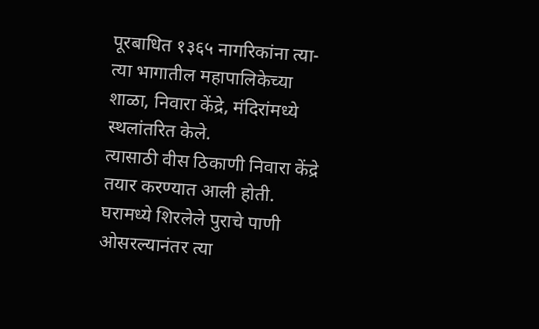पूरबाधित १३६५ नागरिकांना त्या-त्या भागातील महापालिकेच्या शाळा, निवारा केंद्रे, मंदिरांमध्ये स्थलांतरित केले.
त्यासाठी वीस ठिकाणी निवारा केंद्रे तयार करण्यात आली होती. घरामध्ये शिरलेले पुराचे पाणी ओसरल्यानंतर त्या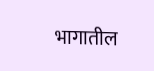भागातील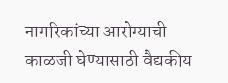नागरिकांच्या आरोग्याची काळजी घेण्यासाठी वैद्यकीय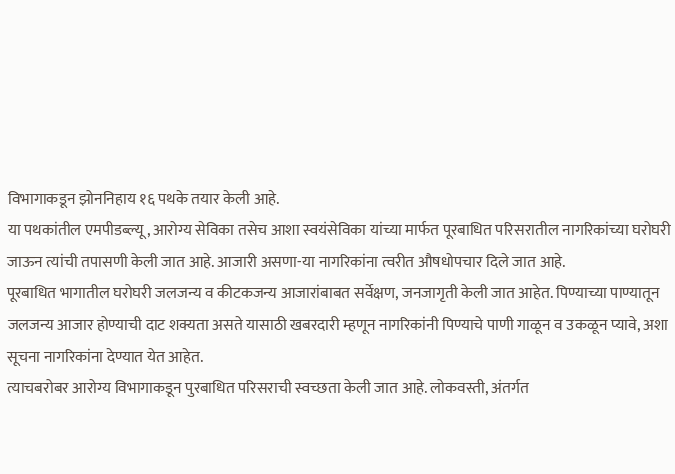विभागाकडून झोननिहाय १६ पथके तयार केली आहे.
या पथकांतील एमपीडब्ल्यू, आरोग्य सेविका तसेच आशा स्वयंसेविका यांच्या मार्फत पूरबाधित परिसरातील नागरिकांच्या घरोघरी जाऊन त्यांची तपासणी केली जात आहे. आजारी असणा-या नागरिकांना त्वरीत औषधोपचार दिले जात आहे.
पूरबाधित भागातील घरोघरी जलजन्य व कीटकजन्य आजारांबाबत सर्वेक्षण, जनजागृती केली जात आहेत. पिण्याच्या पाण्यातून जलजन्य आजार होण्याची दाट शक्यता असते यासाठी खबरदारी म्हणून नागरिकांनी पिण्याचे पाणी गाळून व उकळून प्यावे, अशा सूचना नागरिकांना देण्यात येत आहेत.
त्याचबरोबर आरोग्य विभागाकडून पुरबाधित परिसराची स्वच्छता केली जात आहे. लोकवस्ती, अंतर्गत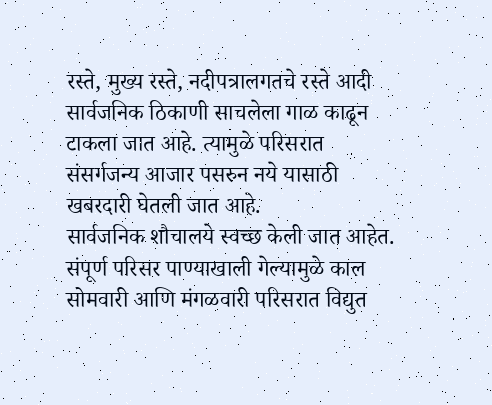रस्ते, मुख्य रस्ते, नदीपत्रालगतचे रस्ते आदी सार्वजनिक ठिकाणी साचलेला गाळ काढून टाकला जात आहे. त्यामुळे परिसरात संसर्गजन्य आजार पसरुन नये यासाठी खबरदारी घेतली जात आहे.
सार्वजनिक शौचालये स्वच्छ केली जात आहेत. संपूर्ण परिसर पाण्याखाली गेल्यामुळे काल सोमवारी आणि मंगळवारी परिसरात विद्युत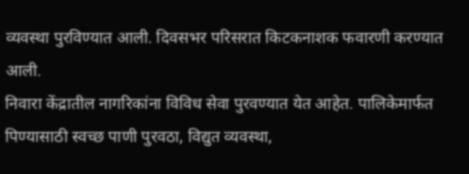व्यवस्था पुरविण्यात आली. दिवसभर परिसरात किटकनाशक फवारणी करण्यात आली.
निवारा केंद्रातील नागरिकांना विविध सेवा पुरवण्यात येत आहेत. पालिकेमार्फत पिण्यासाठी स्वच्छ पाणी पुरवठा, विद्युत व्यवस्था,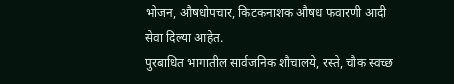भोजन, औषधोपचार, किटकनाशक औषध फवारणी आदी सेवा दिल्या आहेत.
पुरबाधित भागातील सार्वजनिक शौचालये, रस्ते, चौक स्वच्छ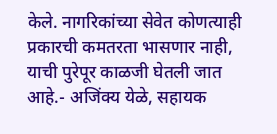केले. नागरिकांच्या सेवेत कोणत्याही प्रकारची कमतरता भासणार नाही, याची पुरेपूर काळजी घेतली जात आहे.- अजिंक्य येळे, सहायक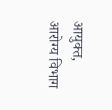आयुक्त, आरोग्य विभाग